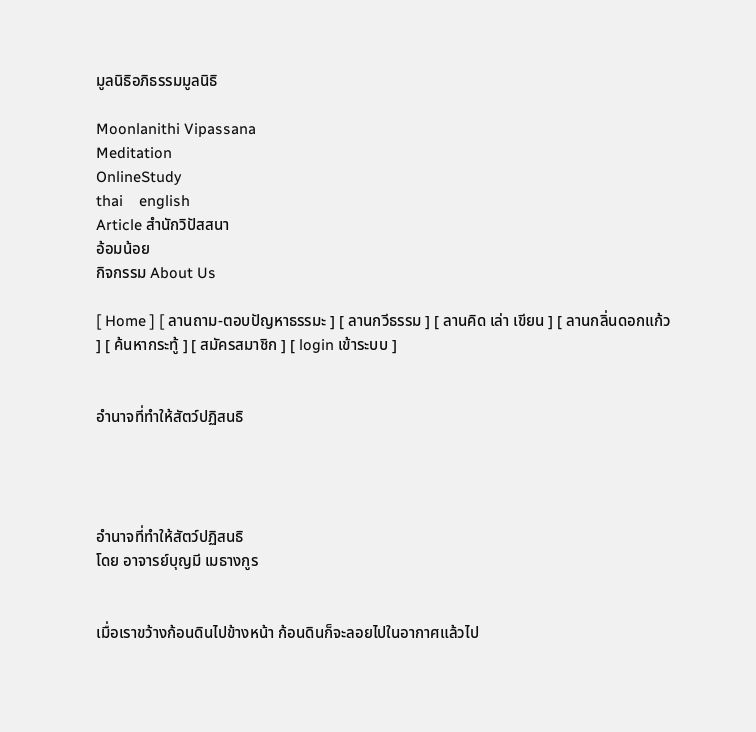มูลนิธิอภิธรรมมูลนิธิ

Moonlanithi Vipassana
Meditation
OnlineStudy
thai    english
Article สำนักวิปัสสนา
อ้อมน้อย
กิจกรรม About Us

[ Home ] [ ลานถาม-ตอบปัญหาธรรมะ ] [ ลานกวีธรรม ] [ ลานคิด เล่า เขียน ] [ ลานกลิ่นดอกแก้ว ] [ ค้นหากระทู้ ] [ สมัครสมาชิก ] [ login เข้าระบบ ]


อำนาจที่ทำให้สัตว์ปฏิสนธิ




อำนาจที่ทำให้สัตว์ปฏิสนธิ
โดย อาจารย์บุญมี เมธางกูร


เมื่อเราขว้างก้อนดินไปข้างหน้า ก้อนดินก็จะลอยไปในอากาศแล้วไป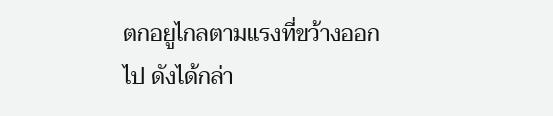ตกอยูไกลตามแรงที่ขว้างออกไป ดังได้กล่า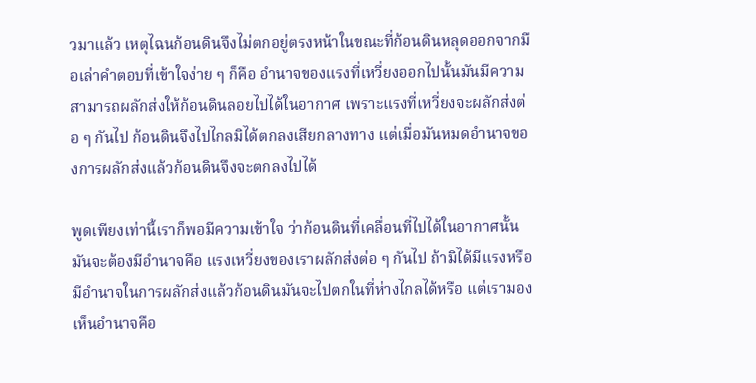วมาแล้ว เหตุไฉนก้อนดินจึงไม่ตกอยู่ตรงหน้าในขณะที่ก้อนดินหลุดออกจากมือเล่าคำตอบที่เข้าใจง่าย ๆ ก็คือ อำนาจของแรงที่เหวี่ยงออกไปนั้นมันมีความสามารถผลักส่งให้ก้อนดินลอยไปได้ในอากาศ เพราะแรงที่เหวี่ยงจะผลักส่งต่อ ๆ กันไป ก้อนดินจึงไปไกลมิได้ตกลงเสียกลางทาง แต่เมื่อมันหมดอำนาจของการผลักส่งแล้วก้อนดินจึงจะตกลงไปได้

พูดเพียงเท่านี้เราก็พอมีความเข้าใจ ว่าก้อนดินที่เคลื่อนที่ไปได้ในอากาศนั้นมันจะต้องมีอำนาจคือ แรงเหวี่ยงของเราผลักส่งต่อ ๆ กันไป ถ้ามิได้มีแรงหรือมีอำนาจในการผลักส่งแล้วก้อนดินมันจะไปตกในที่ห่างไกลได้หรือ แต่เรามองเห็นอำนาจคือ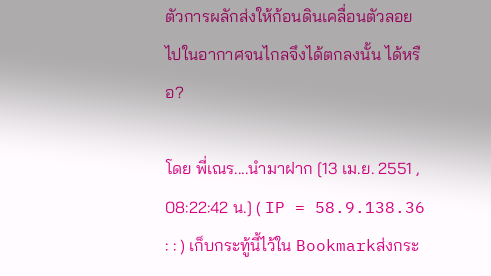ตัวการผลักส่งให้ก้อนดินเคลื่อนตัวลอยไปในอากาศจนไกลจึงได้ตกลงนั้น ได้หรือ?

โดย พี่เณร....นำมาฝาก [13 เม.ย. 2551 , 08:22:42 น.] ( IP = 58.9.138.36 : : ) เก็บกระทู้นี้ไว้ใน Bookmarkส่งกระ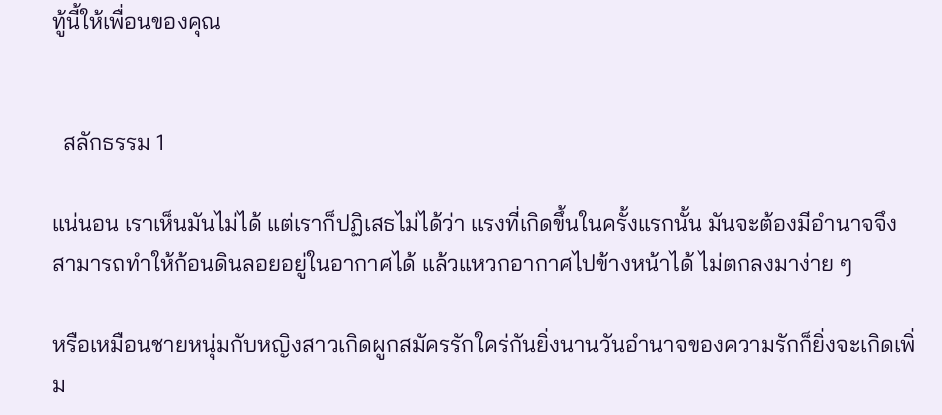ทู้นี้ให้เพื่อนของคุณ


  สลักธรรม 1

แน่นอน เราเห็นมันไม่ได้ แต่เราก็ปฏิเสธไม่ได้ว่า แรงที่เกิดขึ้นในครั้งแรกนั้น มันจะต้องมีอำนาจจึงสามารถทำให้ก้อนดินลอยอยู่ในอากาศได้ แล้วแหวกอากาศไปข้างหน้าได้ ไม่ตกลงมาง่าย ๆ

หรือเหมือนชายหนุ่มกับหญิงสาวเกิดผูกสมัครรักใคร่กันยิ่งนานวันอำนาจของความรักก็ยิ่งจะเกิดเพิ่ม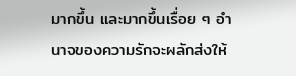มากขึ้น และมากขึ้นเรื่อย ๆ อำนาจของความรักจะผลักส่งให้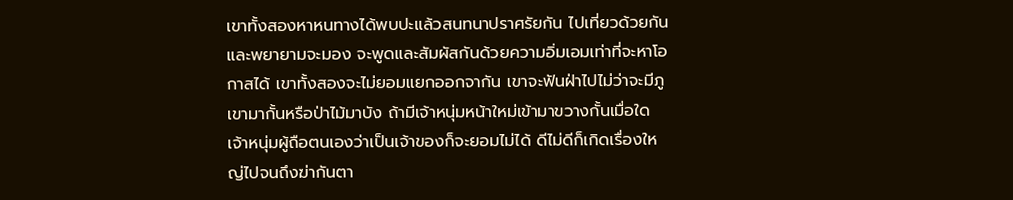เขาทั้งสองหาหนทางได้พบปะแล้วสนทนาปราศรัยกัน ไปเที่ยวด้วยกัน และพยายามจะมอง จะพูดและสัมผัสกันด้วยความอิ่มเอมเท่าที่จะหาโอกาสได้ เขาทั้งสองจะไม่ยอมแยกออกจากัน เขาจะฟันฝ่าไปไม่ว่าจะมีภูเขามากั้นหรือป่าไม้มาบัง ถ้ามีเจ้าหนุ่มหน้าใหม่เข้ามาขวางกั้นเมื่อใด เจ้าหนุ่มผู้ถือตนเองว่าเป็นเจ้าของก็จะยอมไม่ได้ ดีไม่ดีก็เกิดเรื่องใหญ่ไปจนถึงฆ่ากันตา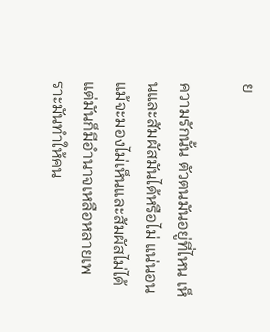ย

ความรักนั้น ตัวตนมันอยู่ที่ไหน เห็นและสัมผัสมันได้หรือไม่ แน่นอน แม้จะมองไม่เห็นและสัมผัสไม่ได้ แต่มันก็มีอำนาจเหลือหลายเพราะมันทำให้คน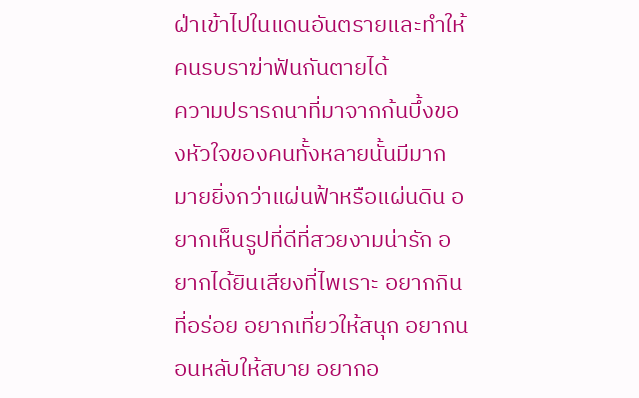ฝ่าเข้าไปในแดนอันตรายและทำให้คนรบราฆ่าฟันกันตายได้
ความปรารถนาที่มาจากก้นบึ้งของหัวใจของคนทั้งหลายนั้นมีมากมายยิ่งกว่าแผ่นฟ้าหรือแผ่นดิน อยากเห็นรูปที่ดีที่สวยงามน่ารัก อยากได้ยินเสียงที่ไพเราะ อยากกินที่อร่อย อยากเที่ยวให้สนุก อยากนอนหลับให้สบาย อยากอ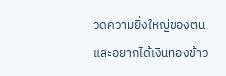วดความยิ่งใหญ่ของตน และอยากได้เงินทองข้าว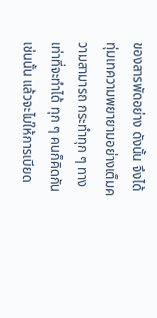ของสารพัดอย่าง ดังนั้น จึงได้ทุ่มเทความพยายามอย่างเต็มความสามารถ กระทำทุก ๆ ทางเท่าที่จะทำได้ ทุก ๆ คนก็คิดกันเช่นนั้น แล้วจะไม่ให้การเบียด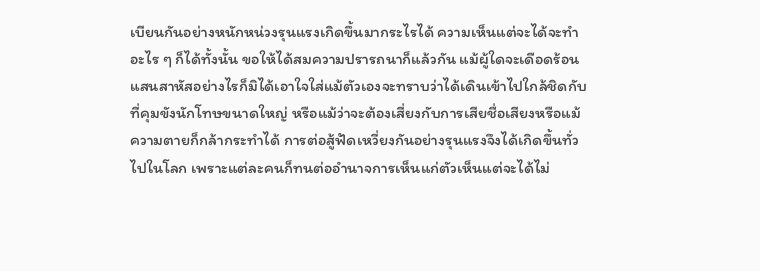เบียนกันอย่างหนักหน่วงรุนแรงเกิดขึ้นมากระไรได้ ความเห็นแต่จะได้จะทำอะไร ๆ ก็ได้ทั้งนั้น ขอให้ได้สมความปรารถนาก็แล้วกัน แม้ผู้ใดจะเดือดร้อนแสนสาหัสอย่างไรก็มิได้เอาใจใส่แม้ตัวเองจะทราบว่าได้เดินเข้าไปใกล้ชิดกับที่คุมขังนักโทษขนาดใหญ่ หรือแม้ว่าจะต้องเสี่ยงกับการเสียชื่อเสียงหรือแม้ความตายก็กล้ากระทำได้ การต่อสู้ฟัดเหวี่ยงกันอย่างรุนแรงจึงได้เกิดขึ้นทั่วไปในโลก เพราะแต่ละคนก็ทนต่ออำนาจการเห็นแก่ตัวเห็นแต่จะได้ไม่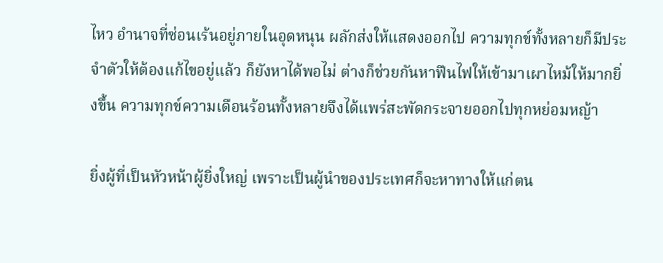ไหว อำนาจที่ซ่อนเร้นอยู่ภายในอุดหนุน ผลักส่งให้แสดงออกไป ความทุกข์ทั้งหลายก็มีประจำตัวให้ต้องแก้ไขอยู่แล้ว ก็ยังหาได้พอไม่ ต่างก็ช่วยกันหาฟืนไฟให้เข้ามาเผาไหม้ให้มากยิ่งขึ้น ความทุกข์ความเดือนร้อนทั้งหลายจึงได้แพร่สะพัดกระจายออกไปทุกหย่อมหญ้า

ยิ่งผู้ที่เป็นหัวหน้าผู้ยิ่งใหญ่ เพราะเป็นผู้นำของประเทศก็จะหาทางให้แก่ตน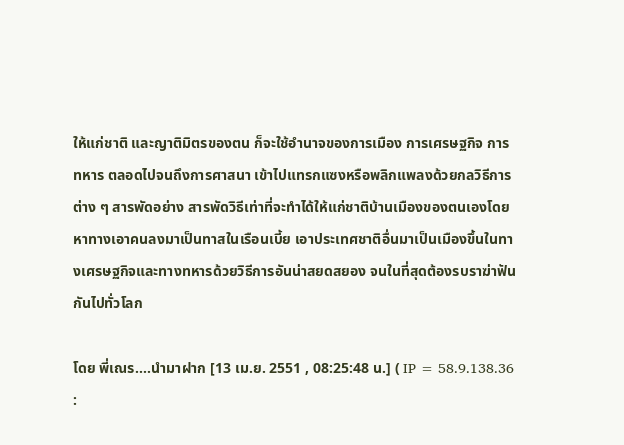ให้แก่ชาติ และญาติมิตรของตน ก็จะใช้อำนาจของการเมือง การเศรษฐกิจ การทหาร ตลอดไปจนถึงการศาสนา เข้าไปแทรกแซงหรือพลิกแพลงด้วยกลวิธีการต่าง ๆ สารพัดอย่าง สารพัดวิธีเท่าที่จะทำได้ให้แก่ชาติบ้านเมืองของตนเองโดยหาทางเอาคนลงมาเป็นทาสในเรือนเบี้ย เอาประเทศชาติอื่นมาเป็นเมืองขึ้นในทางเศรษฐกิจและทางทหารด้วยวิธีการอันน่าสยดสยอง จนในที่สุดต้องรบราฆ่าฟันกันไปทั่วโลก

โดย พี่เณร....นำมาฝาก [13 เม.ย. 2551 , 08:25:48 น.] ( IP = 58.9.138.36 :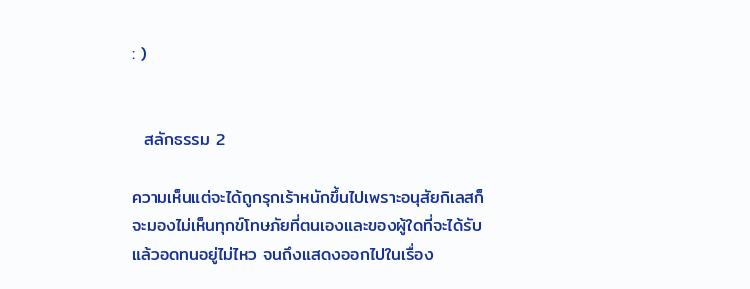: )


  สลักธรรม 2

ความเห็นแต่จะได้ถูกรุกเร้าหนักขึ้นไปเพราะอนุสัยกิเลสก็จะมองไม่เห็นทุกข์โทษภัยที่ตนเองและของผู้ใดที่จะได้รับ แล้วอดทนอยู่ไม่ไหว จนถึงแสดงออกไปในเรื่อง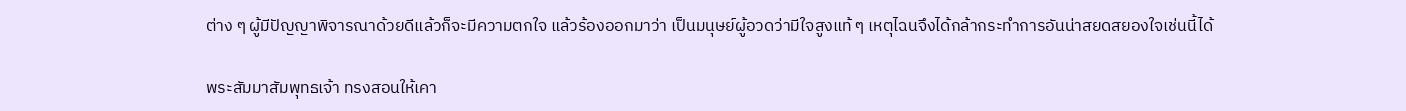ต่าง ๆ ผู้มีปัญญาพิจารณาด้วยดีแล้วก็จะมีความตกใจ แล้วร้องออกมาว่า เป็นมนุษย์ผู้อวดว่ามีใจสูงแท้ ๆ เหตุไฉนจึงได้กล้ากระทำการอันน่าสยดสยองใจเช่นนี้ได้

พระสัมมาสัมพุทธเจ้า ทรงสอนให้เคา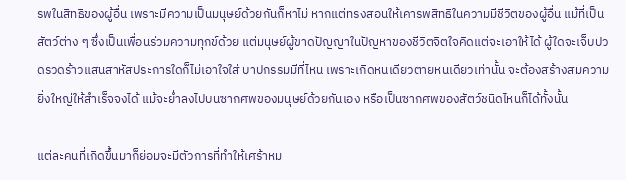รพในสิทธิของผู้อื่น เพราะมีความเป็นมนุษย์ด้วยกันก็หาไม่ หากแต่ทรงสอนให้เคารพสิทธิในความมีชีวิตของผู้อื่น แม้ที่เป็นสัตว์ต่าง ๆ ซึ่งเป็นเพื่อนร่วมความทุกข์ด้วย แต่มนุษย์ผู้ขาดปัญญาในปัญหาของชีวิตจิตใจคิดแต่จะเอาให้ได้ ผู้ใดจะเจ็บปวดรวดร้าวแสนสาหัสประการใดก็ไม่เอาใจใส่ บาปกรรมมีที่ไหน เพราะเกิดหนเดียวตายหนเดียวเท่านั้น จะต้องสร้างสมความยิ่งใหญ่ให้สำเร็จจงได้ แม้จะย่ำลงไปบนซากศพของมนุษย์ด้วยกันเอง หรือเป็นซากศพของสัตว์ชนิดไหนก็ได้ทั้งนั้น

แต่ละคนที่เกิดขึ้นมาก็ย่อมจะมีตัวการที่ทำให้เศร้าหม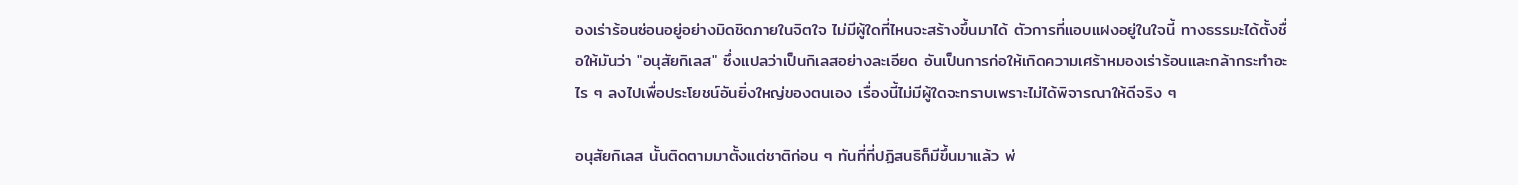องเร่าร้อนซ่อนอยู่อย่างมิดชิดภายในจิตใจ ไม่มีผู้ใดที่ไหนจะสร้างขึ้นมาได้ ตัวการที่แอบแฝงอยู่ในใจนี้ ทางธรรมะได้ตั้งชื่อให้มันว่า "อนุสัยกิเลส" ซึ่งแปลว่าเป็นกิเลสอย่างละเอียด อันเป็นการก่อให้เกิดความเศร้าหมองเร่าร้อนและกล้ากระทำอะไร ๆ ลงไปเพื่อประโยชน์อันยิ่งใหญ่ของตนเอง เรื่องนี้ไม่มีผู้ใดจะทราบเพราะไม่ได้พิจารณาให้ดีจริง ๆ

อนุสัยกิเลส นั้นติดตามมาตั้งแต่ชาติก่อน ๆ ทันที่ที่ปฏิสนธิก็มีขึ้นมาแล้ว พ่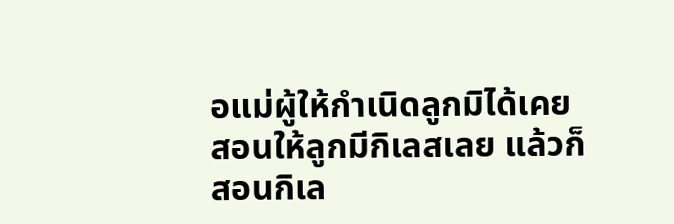อแม่ผู้ให้กำเนิดลูกมิได้เคยสอนให้ลูกมีกิเลสเลย แล้วก็สอนกิเล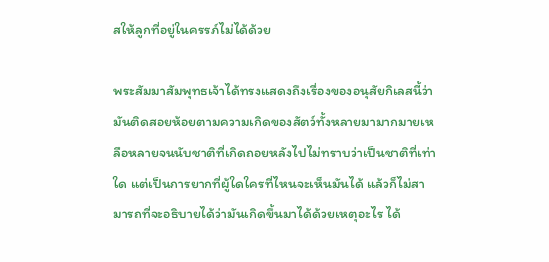สให้ลูกที่อยู่ในครรภ์ไม่ได้ด้วย

พระสัมมาสัมพุทธเจ้าได้ทรงแสดงถึงเรื่องของอนุสัยกิเลสนี้ว่า มันติดสอยห้อยตามความเกิดของสัตว์ทั้งหลายมามากมายเหลือหลายจนนับชาติที่เกิดถอยหลังไปไม่ทราบว่าเป็นชาติที่เท่าใด แต่เป็นการยากที่ผู้ใดใครที่ไหนจะเห็นมันได้ แล้วก็ไม่สามารถที่จะอธิบายได้ว่ามันเกิดขึ้นมาได้ด้วยเหตุอะไร ได้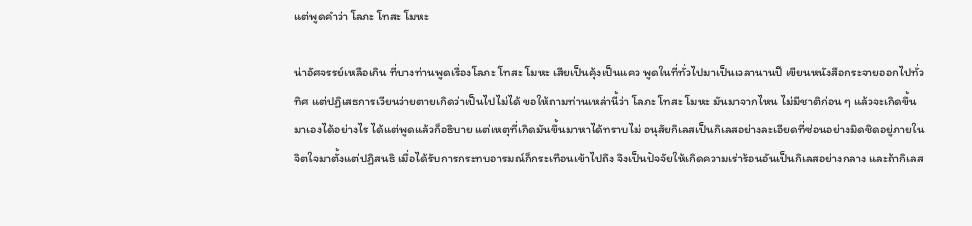แต่พูดคำว่า โลภะ โทสะ โมหะ

น่าอัศจรรย์เหลือเกิน ที่บางท่านพูดเรื่องโลภะ โทสะ โมหะ เสียเป็นคุ้งเป็นแคว พูดในที่ทั่วไปมาเป็นเวลานานปี เขียนหนังสือกระจายออกไปทั่วทิศ แต่ปฏิเสธการเวียนว่ายตายเกิดว่าเป็นไปไม่ได้ ขอให้ถามท่านเหล่านี้ว่า โลภะ โทสะ โมหะ มันมาจากไหน ไม่มีชาติก่อน ๆ แล้วจะเกิดขึ้นมาเองได้อย่างไร ได้แต่พูดแล้วก็อธิบาย แต่เหตุที่เกิดมันขึ้นมาหาได้ทราบไม่ อนุสัยกิเลสเป็นกิเลสอย่างละเอียดที่ซ่อนอย่างมิดชิดอยู่ภายในจิตใจมาตั้งแต่ปฏิสนธิ เมื่อได้รับการกระทบอารมณ์ก็กระเทือนเข้าไปถึง จึงเป็นปัจจัยให้เกิดความเร่าร้อนอันเป็นกิเลสอย่างกลาง และถ้ากิเลส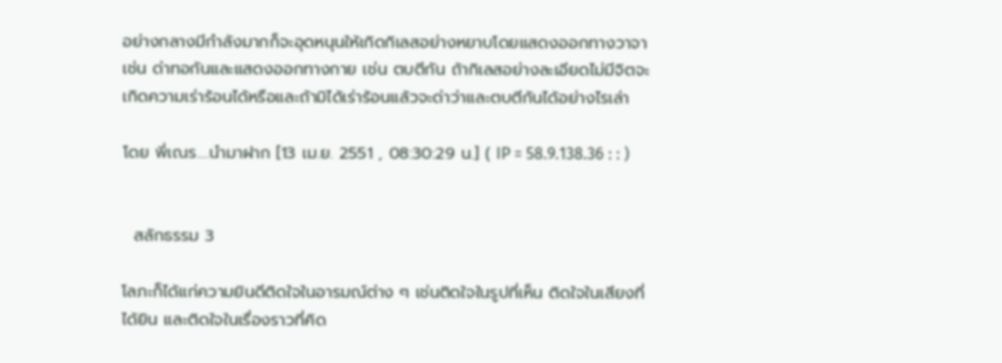อย่างกลางมีกำลังมากก็จะอุดหนุนให้เกิดกิเลสอย่างหยาบโดยแสดงออกทางวาจา เช่น ด่าทอกันและแสดงออกทางกาย เช่น ตบตีกัน ถ้ากิเลสอย่างละเอียดไม่มีจิตจะเกิดความเร่าร้อนได้หรือและถ้ามิได้เร่าร้อนแล้วจะด่าว่าและตบตีกันได้อย่างไรเล่า

โดย พี่เณร....นำมาฝาก [13 เม.ย. 2551 , 08:30:29 น.] ( IP = 58.9.138.36 : : )


  สลักธรรม 3

โลภะก็ได้แก่ความยินดีติดใจในอารมณ์ต่าง ๆ เช่นติดใจในรูปที่เห็น ติดใจในเสียงที่ได้ยิน และติดใจในเรื่องราวที่คิด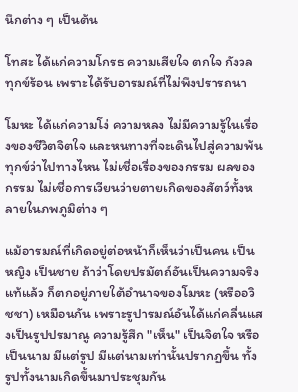นึกต่าง ๆ เป็นต้น

โทสะ ได้แก่ความโกรธ ความเสียใจ ตกใจ กังวล ทุกข์ร้อน เพราะได้รับอารมณ์ที่ไม่พึงปรารถนา

โมหะ ได้แก่ความโง่ ความหลง ไม่มีความรู้ในเรื่องของชีวิตจิตใจ และหนทางที่จะเดินไปสู่ความพ้นทุกข์ว่าไปทางไหน ไม่เชื่อเรื่องของกรรม ผลของกรรม ไม่เชื่อการเวียนว่ายตายเกิดของสัตว์ทั้งหลายในภพภูมิต่าง ๆ

แม้อารมณ์ที่เกิดอยู่ต่อหน้าก็เห็นว่าเป็นคน เป็นหญิง เป็นชาย ถ้าว่าโดยปรมัตถ์อันเป็นความจริงแท้แล้ว ก็ตกอยู่ภายใต้อำนาจของโมหะ (หรืออวิชชา) เหมือนกัน เพราะรูปารมณ์อันได้แก่คลื่นแสงเป็นรูปปรมาณู ความรู้สึก "เห็น" เป็นจิตใจ หรือเป็นนาม มีแต่รูป มีแต่นามเท่านั้นปรากฏขึ้น ทั้งรูปทั้งนามเกิดขึ้นมาประชุมกัน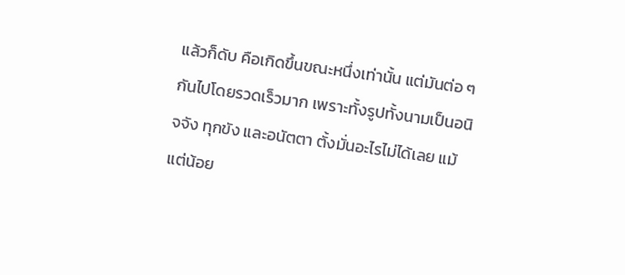แล้วก็ดับ คือเกิดขึ้นขณะหนึ่งเท่านั้น แต่มันต่อ ๆ กันไปโดยรวดเร็วมาก เพราะทั้งรูปทั้งนามเป็นอนิจจัง ทุกขัง และอนัตตา ตั้งมั่นอะไรไม่ได้เลย แม้แต่น้อย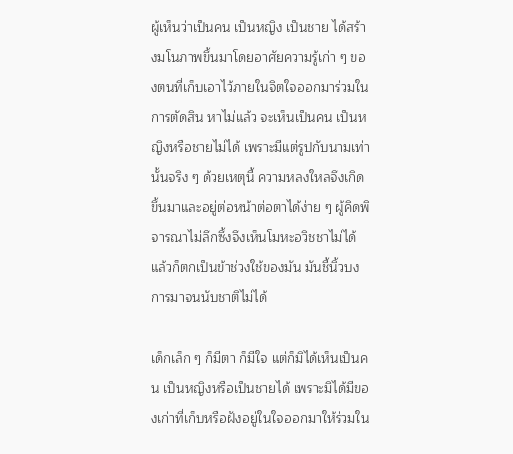ผู้เห็นว่าเป็นคน เป็นหญิง เป็นชาย ได้สร้างมโนภาพขึ้นมาโดยอาศัยความรู้เก่า ๆ ของตนที่เก็บเอาไว้ภายในจิตใจออกมาร่วมในการตัดสิน หาไม่แล้ว จะเห็นเป็นคน เป็นหญิงหรือชายไม่ได้ เพราะมีแต่รูปกับนามเท่านั้นจริง ๆ ด้วยเหตุนี้ ความหลงใหลจึงเกิดขึ้นมาและอยู่ต่อหน้าต่อตาได้ง่าย ๆ ผู้คิดพิจารณาไม่ลึกซึ้งจึงเห็นโมหะอวิชชาไม่ได้ แล้วก็ตกเป็นข้าช่วงใช้ของมัน มันชี้นิ้วบงการมาจนนับชาติไม่ได้

เด็กเล็ก ๆ ก็มีตา ก็มีใจ แต่ก็มิได้เห็นเป็นคน เป็นหญิงหรือเป็นชายได้ เพราะมิได้มีของเก่าที่เก็บหรือฝังอยู่ในใจออกมาให้ร่วมใน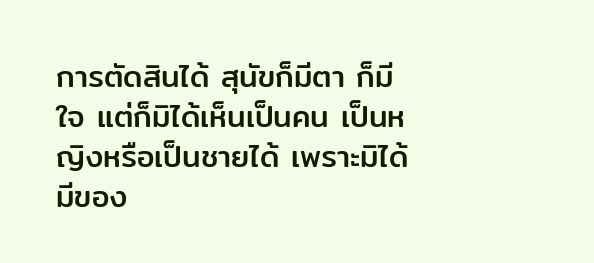การตัดสินได้ สุนัขก็มีตา ก็มีใจ แต่ก็มิได้เห็นเป็นคน เป็นหญิงหรือเป็นชายได้ เพราะมิได้มีของ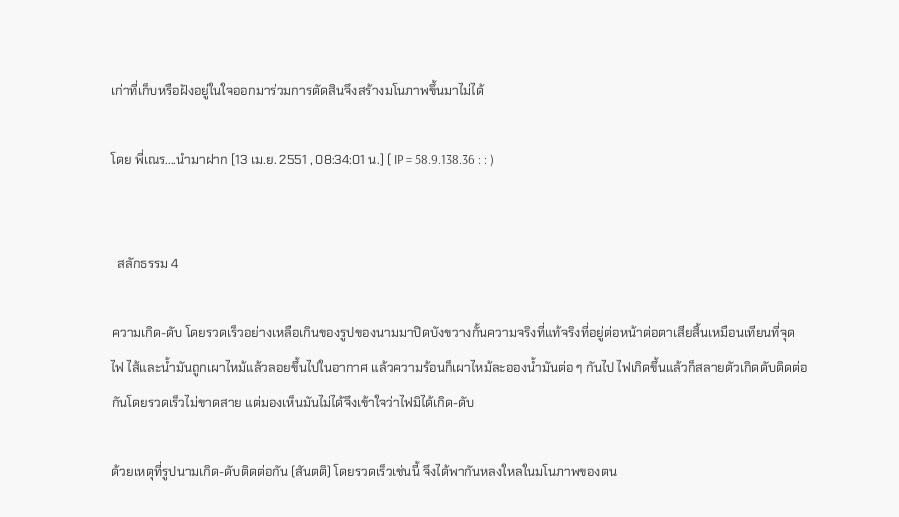เก่าที่เก็บหรือฝังอยู่ในใจออกมาร่วมการตัดสินจึงสร้างมโนภาพขึ้นมาไม่ได้

โดย พี่เณร....นำมาฝาก [13 เม.ย. 2551 , 08:34:01 น.] ( IP = 58.9.138.36 : : )


  สลักธรรม 4

ความเกิด-ดับ โดยรวดเร็วอย่างเหลือเกินของรูปของนามมาปิดบังขวางกั้นความจริงที่แท้จริงที่อยู่ต่อหน้าต่อตาเสียสิ้นเหมือนเทียนที่จุดไฟ ไส้และน้ำมันถูกเผาไหม้แล้วลอยขึ้นไปในอากาศ แล้วความร้อนก็เผาไหม้ละอองน้ำมันต่อ ๆ กันไป ไฟเกิดขึ้นแล้วก็สลายตัวเกิดดับติดต่อกันโดยรวดเร็วไม่ขาดสาย แต่มองเห็นมันไม่ได้จึงเข้าใจว่าไฟมิได้เกิด-ดับ

ด้วยเหตุที่รูปนามเกิด-ดับติดต่อกัน (สันตติ) โดยรวดเร็วเช่นนี้ จึงได้พากันหลงใหลในมโนภาพของตน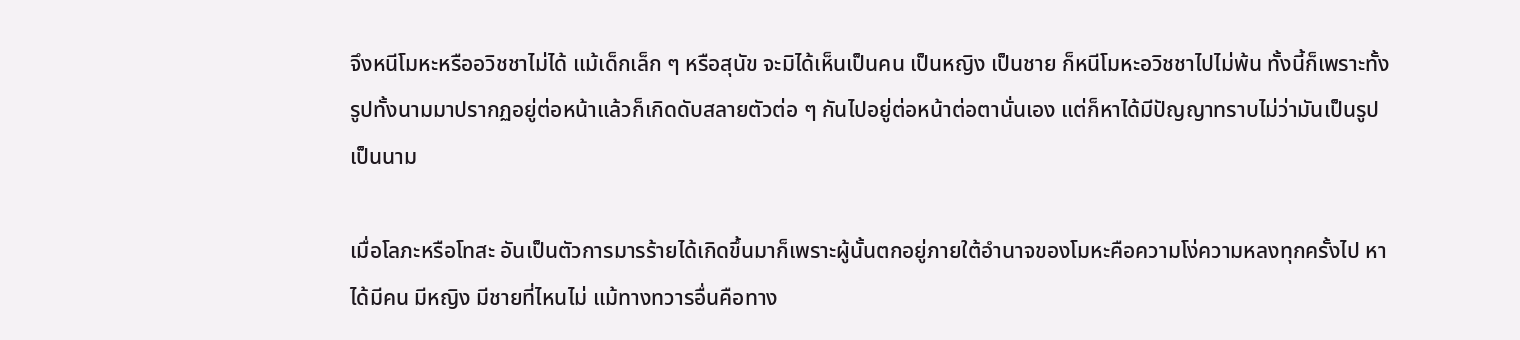จึงหนีโมหะหรืออวิชชาไม่ได้ แม้เด็กเล็ก ๆ หรือสุนัข จะมิได้เห็นเป็นคน เป็นหญิง เป็นชาย ก็หนีโมหะอวิชชาไปไม่พ้น ทั้งนี้ก็เพราะทั้งรูปทั้งนามมาปรากฏอยู่ต่อหน้าแล้วก็เกิดดับสลายตัวต่อ ๆ กันไปอยู่ต่อหน้าต่อตานั่นเอง แต่ก็หาได้มีปัญญาทราบไม่ว่ามันเป็นรูปเป็นนาม

เมื่อโลภะหรือโทสะ อันเป็นตัวการมารร้ายได้เกิดขึ้นมาก็เพราะผู้นั้นตกอยู่ภายใต้อำนาจของโมหะคือความโง่ความหลงทุกครั้งไป หาได้มีคน มีหญิง มีชายที่ไหนไม่ แม้ทางทวารอื่นคือทาง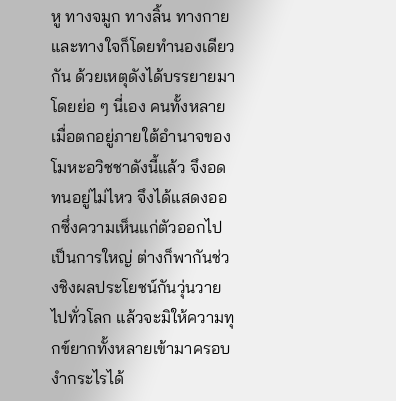หู ทางจมูก ทางลิ้น ทางกาย และทางใจก็โดยทำนองเดียวกัน ด้วยเหตุดังได้บรรยายมาโดยย่อ ๆ นี่เอง คนทั้งหลายเมื่อตกอยู่ภายใต้อำนาจของโมหะอวิชชาดังนี้แล้ว จึงอดทนอยู่ไม่ไหว จึงได้แสดงออกซึ่งความเห็นแก่ตัวออกไปเป็นการใหญ่ ต่างก็พากันช่วงชิงผลประโยชน์กันวุ่นวายไปทั่วโลก แล้วจะมิให้ความทุกข์ยากทั้งหลายเข้ามาครอบงำกระไรได้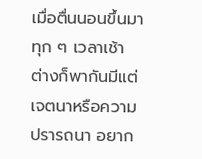เมื่อตื่นนอนขึ้นมาทุก ๆ เวลาเช้า ต่างก็พากันมีแต่เจตนาหรือความปรารถนา อยาก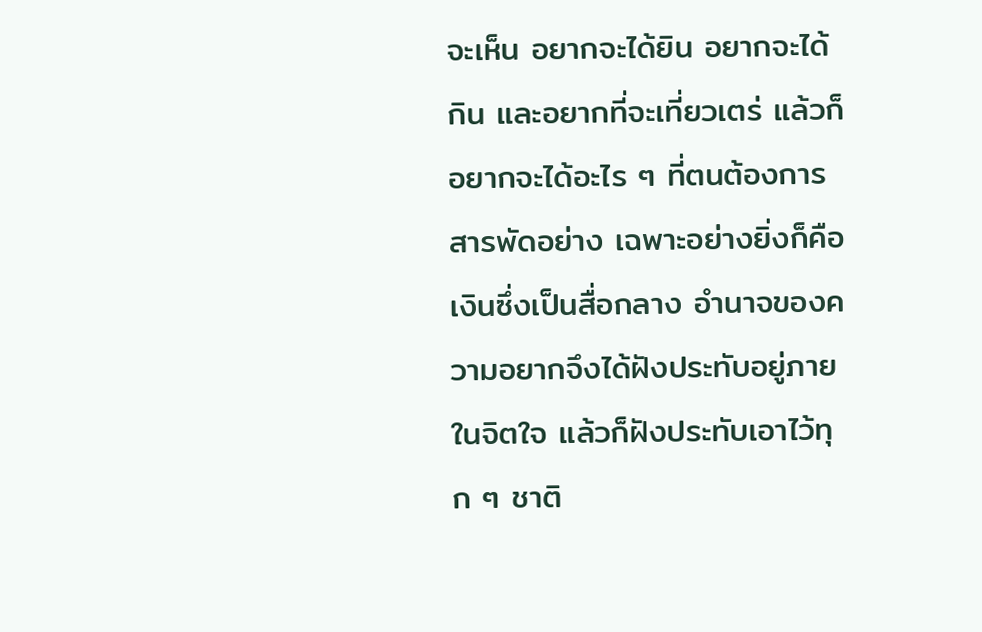จะเห็น อยากจะได้ยิน อยากจะได้กิน และอยากที่จะเที่ยวเตร่ แล้วก็อยากจะได้อะไร ๆ ที่ตนต้องการสารพัดอย่าง เฉพาะอย่างยิ่งก็คือเงินซึ่งเป็นสื่อกลาง อำนาจของความอยากจึงได้ฝังประทับอยู่ภายในจิตใจ แล้วก็ฝังประทับเอาไว้ทุก ๆ ชาติ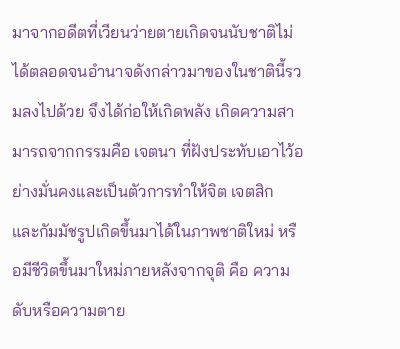มาจากอดีตที่เวียนว่ายตายเกิดจนนับชาติไม่ได้ตลอดจนอำนาจดังกล่าวมาของในชาตินี้รวมลงไปด้วย จึงได้ก่อให้เกิดพลัง เกิดความสามารถจากกรรมคือ เจตนา ที่ฝังประทับเอาไว้อย่างมั่นคงและเป็นตัวการทำให้จิต เจตสิก และกัมมัชรูปเกิดขึ้นมาได้ในภาพชาติใหม่ หรือมีชีวิตขึ้นมาใหม่ภายหลังจากจุติ คือ ความดับหรือความตาย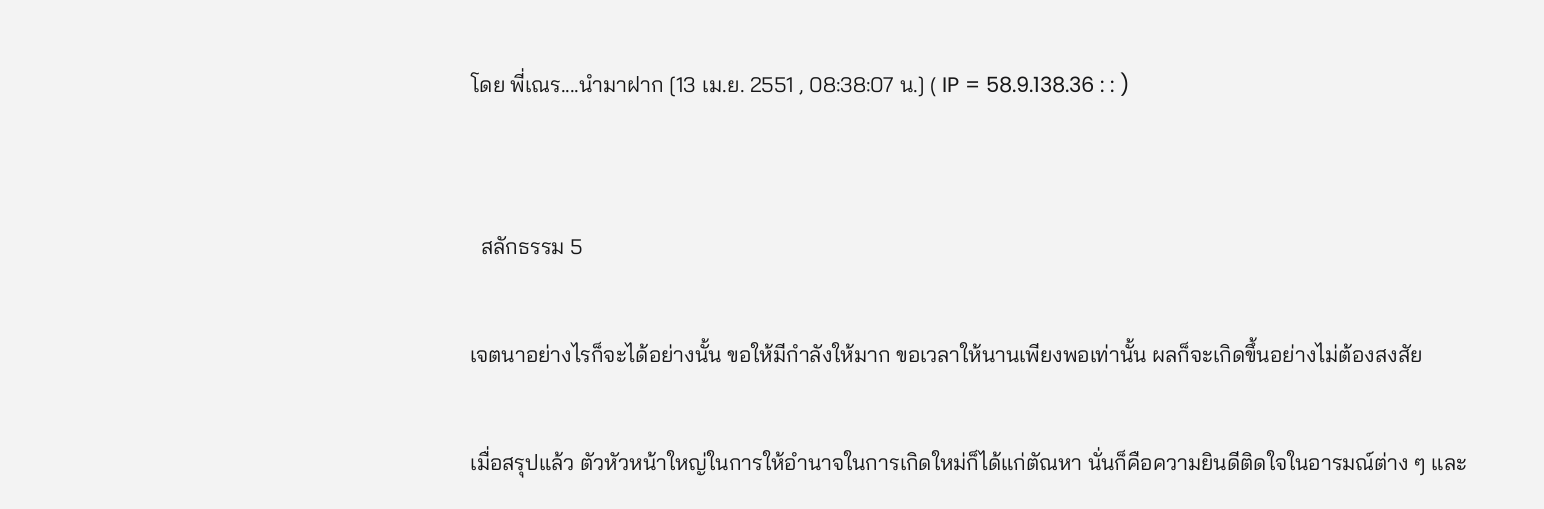โดย พี่เณร....นำมาฝาก [13 เม.ย. 2551 , 08:38:07 น.] ( IP = 58.9.138.36 : : )


  สลักธรรม 5

เจตนาอย่างไรก็จะได้อย่างนั้น ขอให้มีกำลังให้มาก ขอเวลาให้นานเพียงพอเท่านั้น ผลก็จะเกิดขึ้นอย่างไม่ต้องสงสัย

เมื่อสรุปแล้ว ตัวหัวหน้าใหญ่ในการให้อำนาจในการเกิดใหม่ก็ได้แก่ตัณหา นั่นก็คือความยินดีติดใจในอารมณ์ต่าง ๆ และ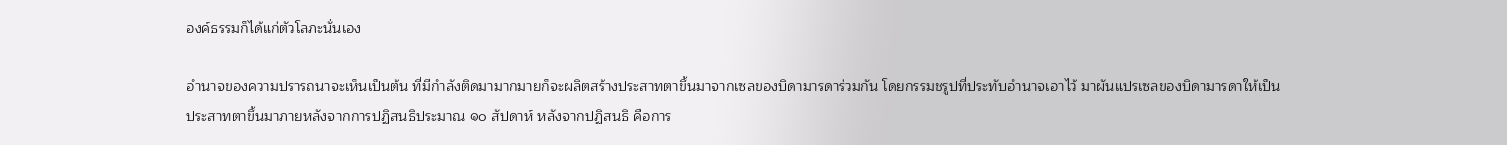องค์ธรรมก็ได้แก่ตัวโลภะนั่นเอง

อำนาจของความปรารถนาจะเห็นเป็นต้น ที่มีกำลังติดมามากมายก็จะผลิตสร้างประสาทตาขึ้นมาจากเซลของบิดามารดาร่วมกัน โดยกรรมชรูปที่ประทับอำนาจเอาไว้ มาผันแปรเซลของบิดามารดาให้เป็นประสาทตาขึ้นมาภายหลังจากการปฏิสนธิประมาณ ๑๐ สัปดาห์ หลังจากปฏิสนธิ คือการ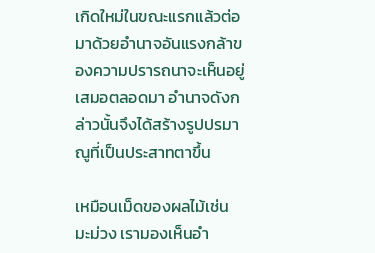เกิดใหม่ในขณะแรกแล้วต่อมาด้วยอำนาจอันแรงกล้าของความปรารถนาจะเห็นอยู่เสมอตลอดมา อำนาจดังกล่าวนั้นจึงได้สร้างรูปปรมาณูที่เป็นประสาทตาขึ้น

เหมือนเม็ดของผลไม้เช่น มะม่วง เรามองเห็นอำ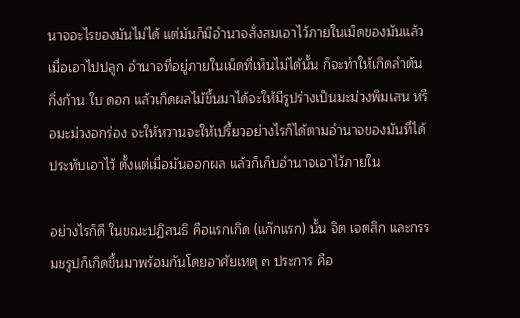นาจอะไรของมันไม่ได้ แต่มันก็มีอำนาจสั่งสมเอาไว้ภายในเม็ดของมันแล้ว เมื่อเอาไปปลูก อำนาจที่อยู่ภายในเม็ดที่เห็นไม่ได้นั้น ก็จะทำให้เกิดลำต้น กิ่งก้าน ใบ ดอก แล้วเกิดผลไม้ขึ้นมาได้จะให้มีรูปร่างเป็นมะม่วงพิมเสน หรือมะม่วงอกร่อง จะให้หวานจะให้เปรี้ยวอย่างไรก็ได้ตามอำนาจของมันที่ได้ประทับเอาไว้ ตั้งแต่เมื่อมันออกผล แล้วก็เก็บอำนาจเอาไว้ภายใน

อย่างไรก็ดี ในขณะปฏิสนธิ คือแรกเกิด (แก๊กแรก) นั้น จิต เจตสิก และกรรมชรูปก็เกิดขึ้นมาพร้อมกันโดยอาศัยเหตุ ๓ ประการ คือ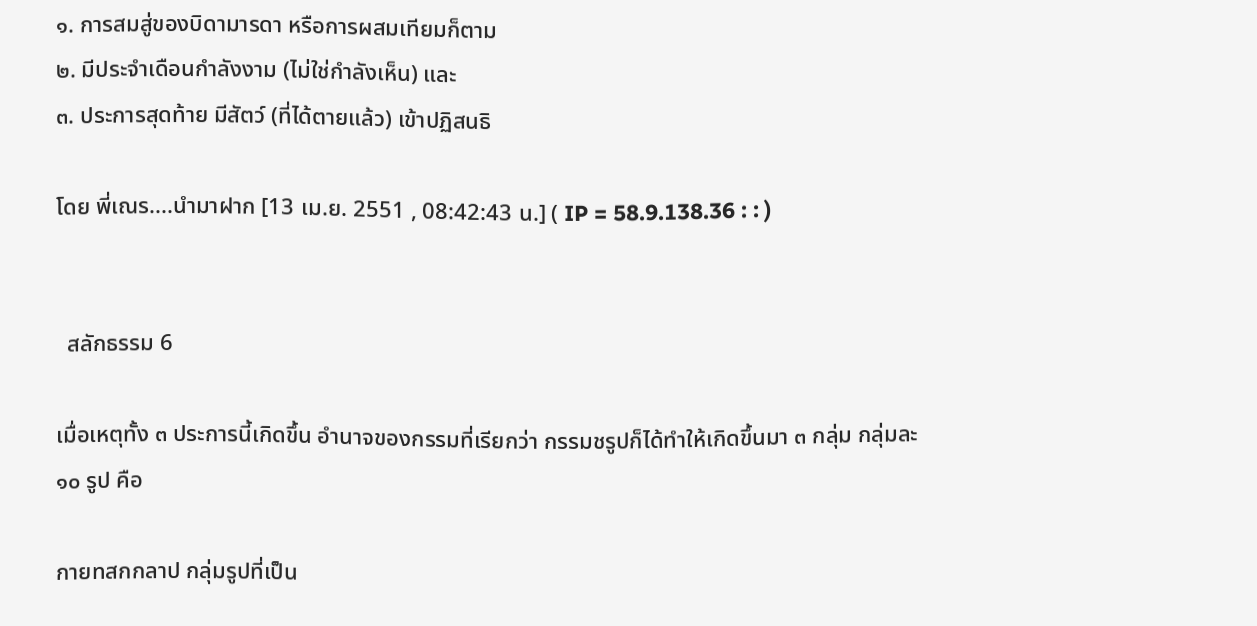๑. การสมสู่ของบิดามารดา หรือการผสมเทียมก็ตาม
๒. มีประจำเดือนกำลังงาม (ไม่ใช่กำลังเห็น) และ
๓. ประการสุดท้าย มีสัตว์ (ที่ได้ตายแล้ว) เข้าปฏิสนธิ

โดย พี่เณร....นำมาฝาก [13 เม.ย. 2551 , 08:42:43 น.] ( IP = 58.9.138.36 : : )


  สลักธรรม 6

เมื่อเหตุทั้ง ๓ ประการนี้เกิดขึ้น อำนาจของกรรมที่เรียกว่า กรรมชรูปก็ได้ทำให้เกิดขึ้นมา ๓ กลุ่ม กลุ่มละ ๑๐ รูป คือ

กายทสกกลาป กลุ่มรูปที่เป็น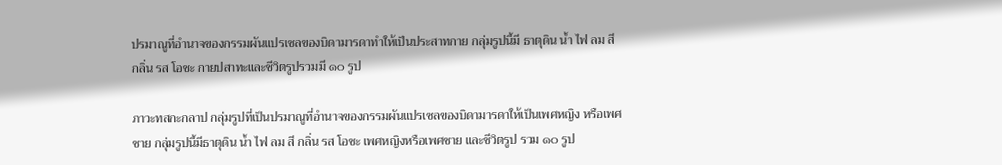ปรมาณูที่อำนาจของกรรมผันแปรเซลของบิดามารดาทำให้เป็นประสาทกาย กลุ่มรูปนี้มี ธาตุดิน น้ำ ไฟ ลม สี กลิ่น รส โอชะ กายปสาทะและชีวิตรูปรวมมี ๑๐ รูป

ภาวะทสกะกลาป กลุ่มรูปที่เป็นปรมาณูที่อำนาจของกรรมผันแปรเซลของบิดามารดาให้เป็นเพศหญิง หรือเพศชาย กลุ่มรูปนี้มีธาตุดิน น้ำ ไฟ ลม สี กลิ่น รส โอชะ เพศหญิงหรือเพศชาย และชีวิตรูป รวม ๑๐ รูป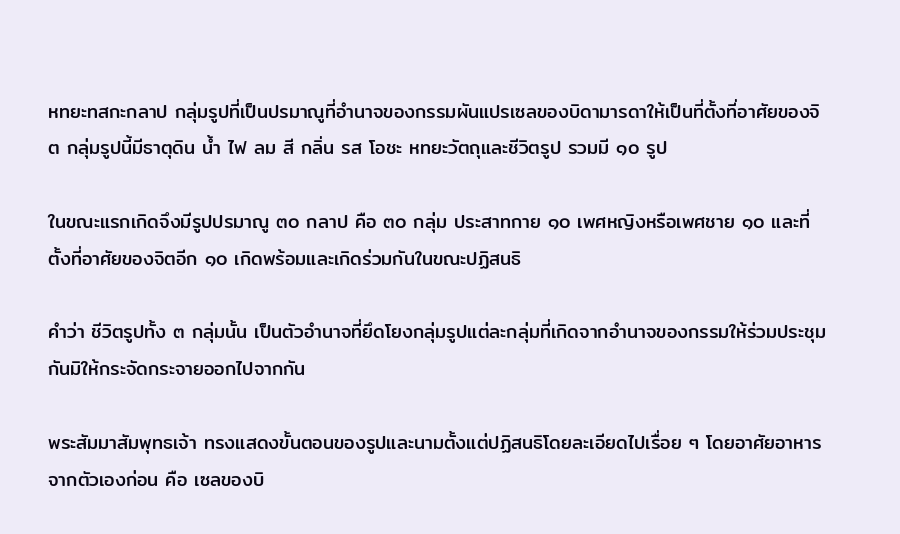หทยะทสกะกลาป กลุ่มรูปที่เป็นปรมาณูที่อำนาจของกรรมผันแปรเซลของบิดามารดาให้เป็นที่ตั้งที่อาศัยของจิต กลุ่มรูปนี้มีธาตุดิน น้ำ ไฟ ลม สี กลิ่น รส โอชะ หทยะวัตถุและชีวิตรูป รวมมี ๑๐ รูป

ในขณะแรกเกิดจึงมีรูปปรมาณู ๓๐ กลาป คือ ๓๐ กลุ่ม ประสาทกาย ๑๐ เพศหญิงหรือเพศชาย ๑๐ และที่ตั้งที่อาศัยของจิตอีก ๑๐ เกิดพร้อมและเกิดร่วมกันในขณะปฏิสนธิ

คำว่า ชีวิตรูปทั้ง ๓ กลุ่มนั้น เป็นตัวอำนาจที่ยึดโยงกลุ่มรูปแต่ละกลุ่มที่เกิดจากอำนาจของกรรมให้ร่วมประชุมกันมิให้กระจัดกระจายออกไปจากกัน

พระสัมมาสัมพุทธเจ้า ทรงแสดงขั้นตอนของรูปและนามตั้งแต่ปฏิสนธิโดยละเอียดไปเรื่อย ๆ โดยอาศัยอาหารจากตัวเองก่อน คือ เซลของบิ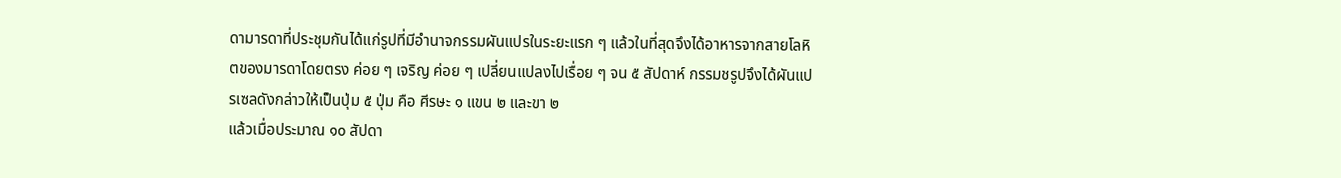ดามารดาที่ประชุมกันได้แก่รูปที่มีอำนาจกรรมผันแปรในระยะแรก ๆ แล้วในที่สุดจึงได้อาหารจากสายโลหิตของมารดาโดยตรง ค่อย ๆ เจริญ ค่อย ๆ เปลี่ยนแปลงไปเรื่อย ๆ จน ๕ สัปดาห์ กรรมชรูปจึงได้ผันแปรเซลดังกล่าวให้เป็นปุ่ม ๕ ปุ่ม คือ ศีรษะ ๑ แขน ๒ และขา ๒
แล้วเมื่อประมาณ ๑๐ สัปดา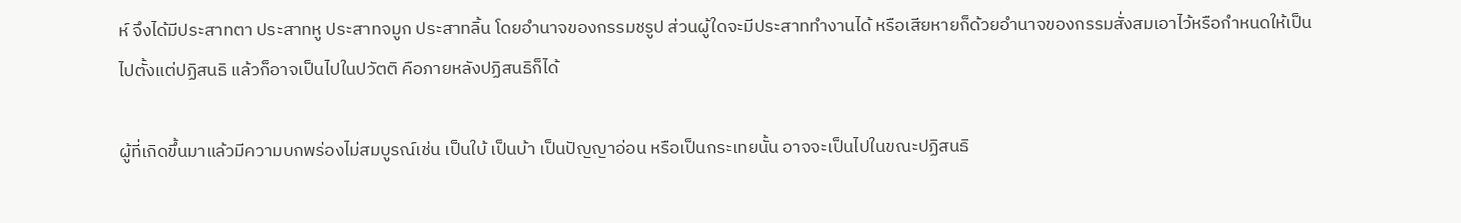ห์ จึงได้มีประสาทตา ประสาทหู ประสาทจมูก ประสาทลิ้น โดยอำนาจของกรรมชรูป ส่วนผู้ใดจะมีประสาททำงานได้ หรือเสียหายก็ด้วยอำนาจของกรรมสั่งสมเอาไว้หรือกำหนดให้เป็นไปตั้งแต่ปฏิสนธิ แล้วก็อาจเป็นไปในปวัตติ คือภายหลังปฏิสนธิก็ได้

ผู้ที่เกิดขึ้นมาแล้วมีความบกพร่องไม่สมบูรณ์เช่น เป็นใบ้ เป็นบ้า เป็นปัญญาอ่อน หรือเป็นกระเทยนั้น อาจจะเป็นไปในขณะปฏิสนธิ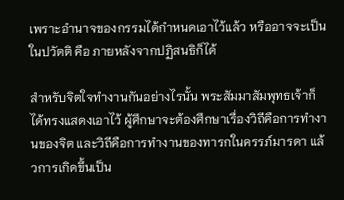เพราะอำนาจของกรรมได้กำหนดเอาไว้แล้ว หรืออาจจะเป็นในปวัตติ คือ ภายหลังจากปฏิสนธิก็ได้

สำหรับจิตใจทำงานกันอย่างไรนั้น พระสัมมาสัมพุทธเจ้าก็ได้ทรงแสดงเอาไว้ ผู้ศึกษาจะต้องศึกษาเรื่องวิถีคือการทำงานของจิต และวิถีคือการทำงานของทารกในครรภ์มารดา แล้วการเกิดขึ้นเป็น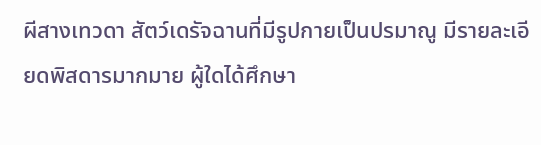ผีสางเทวดา สัตว์เดรัจฉานที่มีรูปกายเป็นปรมาณู มีรายละเอียดพิสดารมากมาย ผู้ใดได้ศึกษา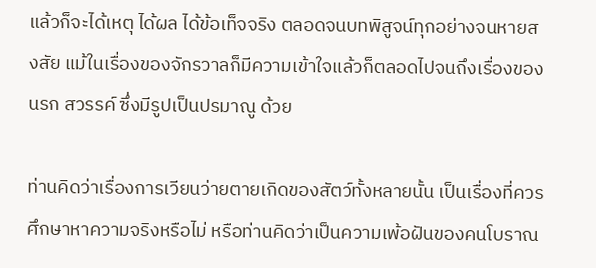แล้วก็จะได้เหตุ ได้ผล ได้ข้อเท็จจริง ตลอดจนบทพิสูจน์ทุกอย่างจนหายสงสัย แม้ในเรื่องของจักรวาลก็มีความเข้าใจแล้วก็ตลอดไปจนถึงเรื่องของนรก สวรรค์ ซึ่งมีรูปเป็นปรมาณู ด้วย

ท่านคิดว่าเรื่องการเวียนว่ายตายเกิดของสัตว์ทั้งหลายนั้น เป็นเรื่องที่ควรศึกษาหาความจริงหรือไม่ หรือท่านคิดว่าเป็นความเพ้อฝันของคนโบราณ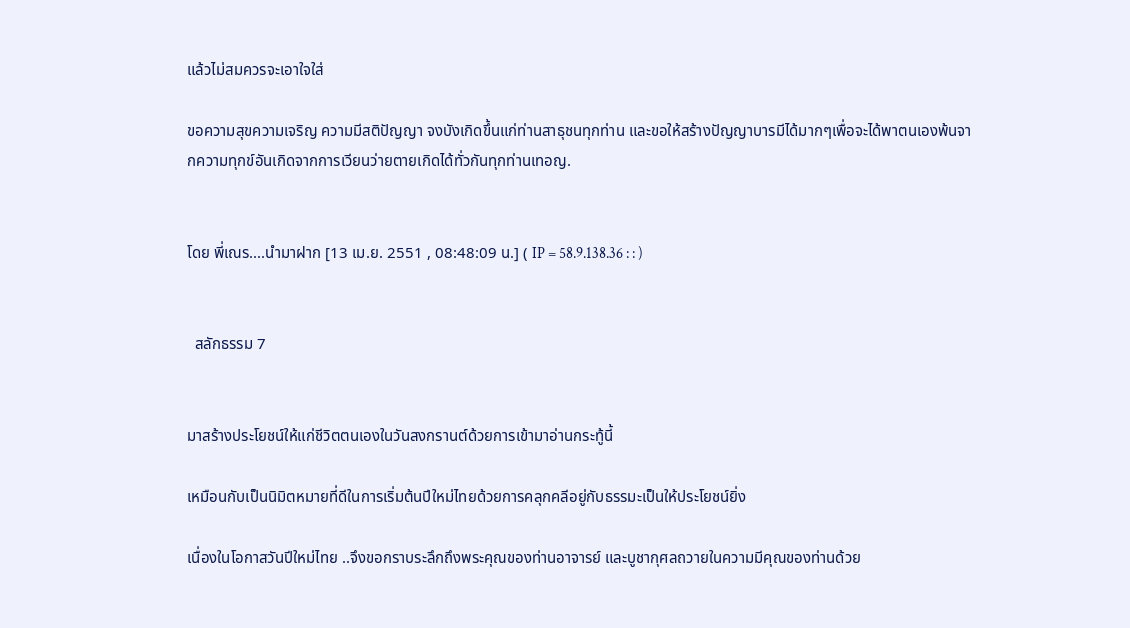แล้วไม่สมควรจะเอาใจใส่

ขอความสุขความเจริญ ความมีสติปัญญา จงบังเกิดขึ้นแก่ท่านสาธุชนทุกท่าน และขอให้สร้างปัญญาบารมีได้มากๆเพื่อจะได้พาตนเองพ้นจากความทุกข์อันเกิดจากการเวียนว่ายตายเกิดได้ทั่วกันทุกท่านเทอญ.


โดย พี่เณร....นำมาฝาก [13 เม.ย. 2551 , 08:48:09 น.] ( IP = 58.9.138.36 : : )


  สลักธรรม 7


มาสร้างประโยชน์ให้แก่ชีวิตตนเองในวันสงกรานต์ด้วยการเข้ามาอ่านกระทู้นี้

เหมือนกับเป็นนิมิตหมายที่ดีในการเริ่มต้นปีใหม่ไทยด้วยการคลุกคลีอยู่กับธรรมะเป็นให้ประโยชน์ยิ่ง

เนื่องในโอกาสวันปีใหม่ไทย ..จึงขอกราบระลึกถึงพระคุณของท่านอาจารย์ และบูชากุศลถวายในความมีคุณของท่านด้วย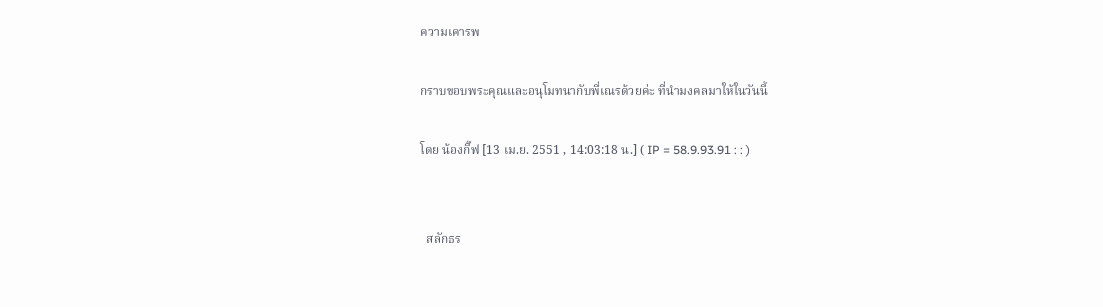ความเคารพ

กราบขอบพระคุณและอนุโมทนากับพี่เณรด้วยค่ะ ที่นำมงคลมาให้ในวันนี้

โดย น้องกิ๊ฟ [13 เม.ย. 2551 , 14:03:18 น.] ( IP = 58.9.93.91 : : )


  สลักธร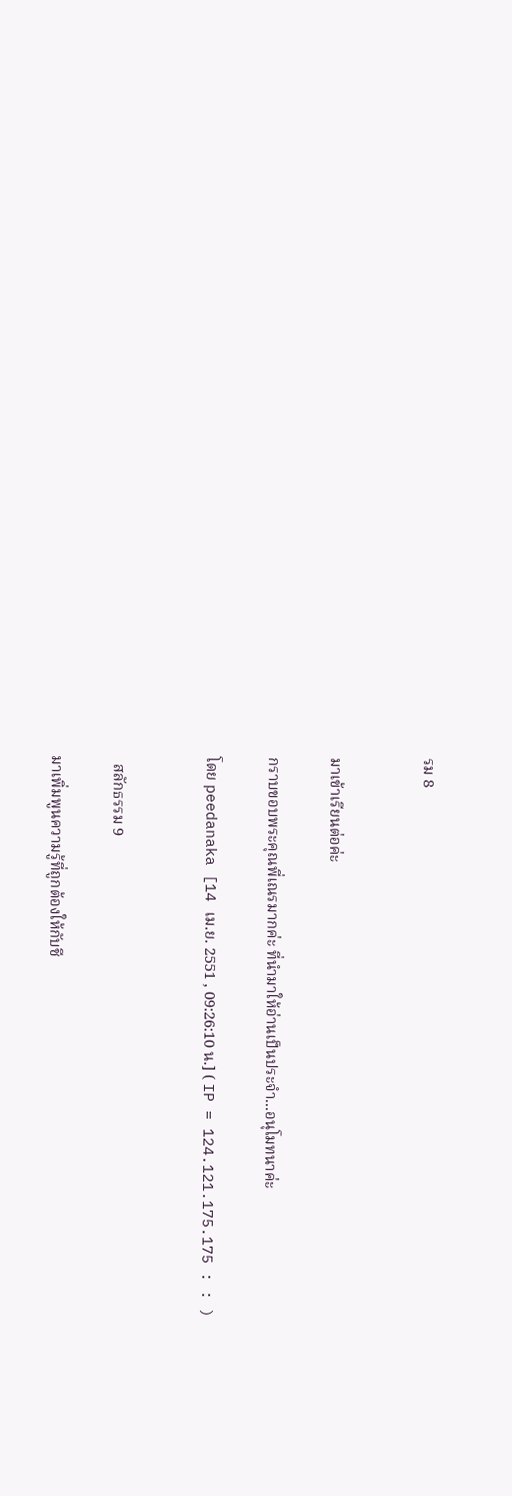รม 8


มาเข้าเรียนต่อค่ะ

กราบขอบพระคุณพี่เณรมากค่ะ ที่นำมาให้อ่านเป็นประจำ...อนุโมทนาค่ะ

โดย peedanaka [14 เม.ย. 2551 , 09:26:10 น.] ( IP = 124.121.175.175 : : )


  สลักธรรม 9

มาเพิ่มพูนความรู้ที่ถูกต้องให้กับชี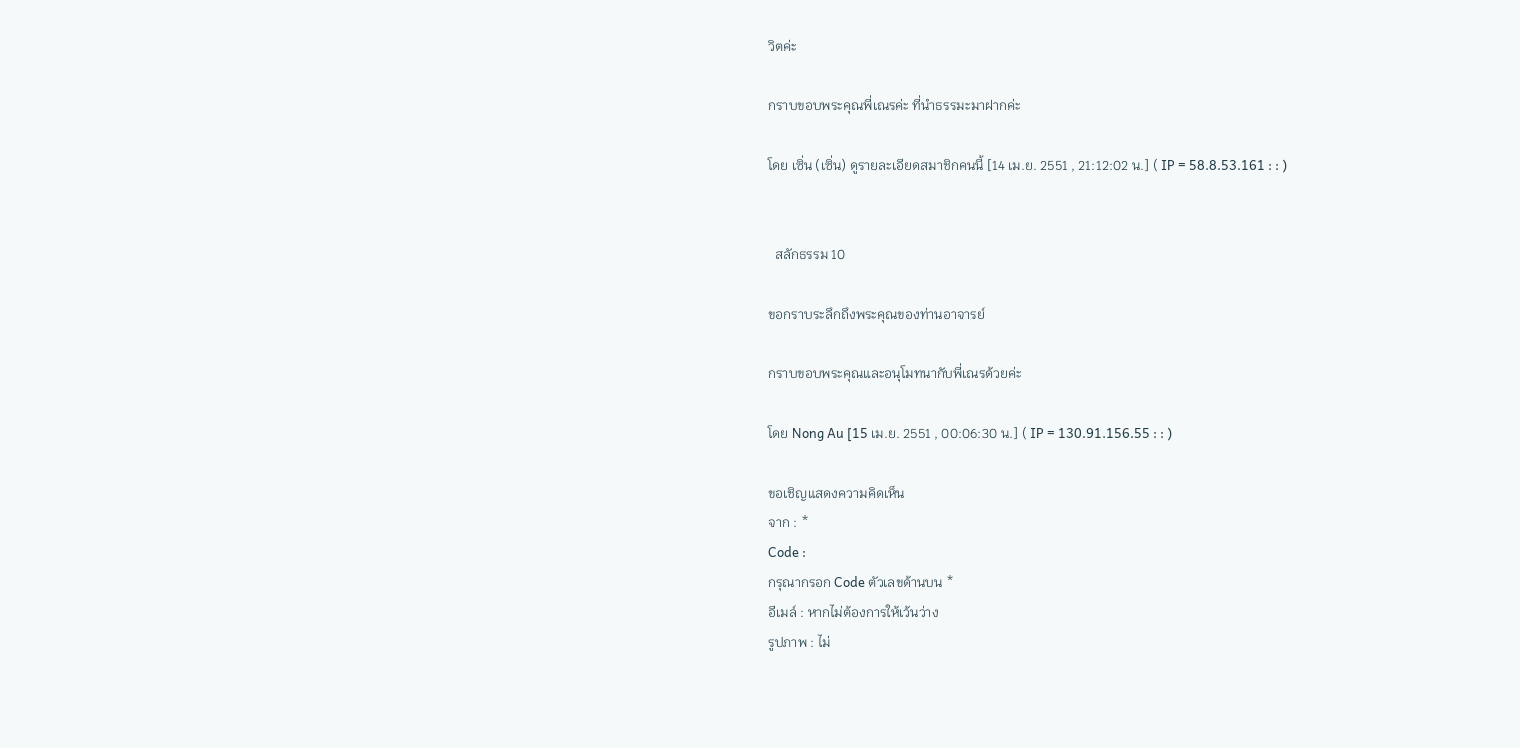วิตค่ะ

กราบขอบพระคุณพี่เณรค่ะ ที่นำธรรมะมาฝากค่ะ

โดย เซิ่น (เซิ่น) ดูรายละเอียดสมาชิกคนนี้ [14 เม.ย. 2551 , 21:12:02 น.] ( IP = 58.8.53.161 : : )


  สลักธรรม 10

ขอกราบระลึกถึงพระคุณของท่านอาจารย์

กราบขอบพระคุณและอนุโมทนากับพี่เณรด้วยค่ะ

โดย Nong Au [15 เม.ย. 2551 , 00:06:30 น.] ( IP = 130.91.156.55 : : )

ขอเชิญแสดงความคิดเห็น
จาก : *
Code :
กรุณากรอก Code ตัวเลขด้านบน *
อีเมล์ : หากไม่ต้องการให้เว้นว่าง
รูปภาพ : ไม่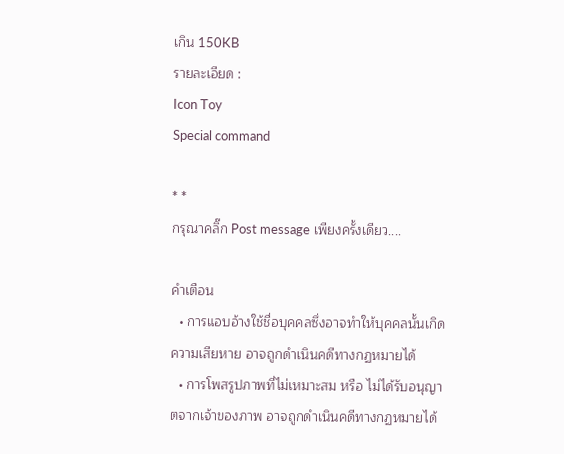เกิน 150KB
รายละเอียด :
Icon Toy
Special command

* *
กรุณาคลิ๊ก Post message เพียงครั้งเดียว....

คำเตือน
  • การแอบอ้างใช้ชื่อบุคคลซึ่งอาจทำให้บุคคลนั้นเกิดความเสียหาย อาจถูกดำเนินคดีทางกฏหมายได้
  • การโพสรูปภาพที่ไม่เหมาะสม หรือ ไม่ได้รับอนุญาตจากเจ้าของภาพ อาจถูกดำเนินคดีทางกฏหมายได้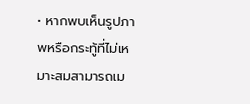• หากพบเห็นรูปภาพหรือกระทู้ที่ไม่เหมาะสมสามารถเม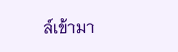ล์เข้ามา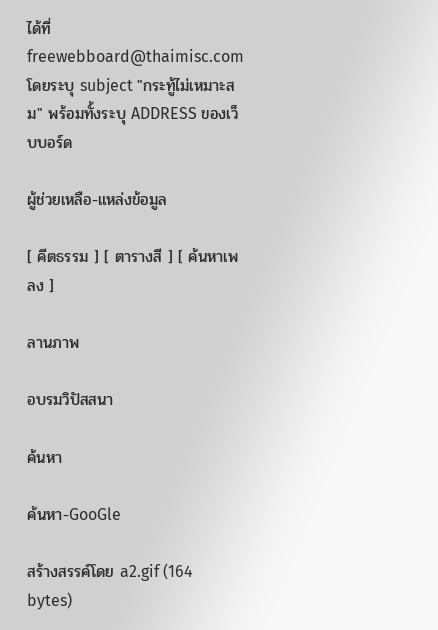ได้ที่ freewebboard@thaimisc.com โดยระบุ subject "กระทู้ไม่เหมาะสม" พร้อมทั้งระบุ ADDRESS ของเว็บบอร์ด

ผู้ช่วยเหลือ-แหล่งข้อมูล

[ คีตธรรม ] [ ตารางสี ] [ ค้นหาเพลง ]

ลานภาพ

อบรมวิปัสสนา

ค้นหา

ค้นหา-GooGle

สร้างสรรค์โดย a2.gif (164 bytes)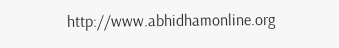http://www.abhidhamonline.org